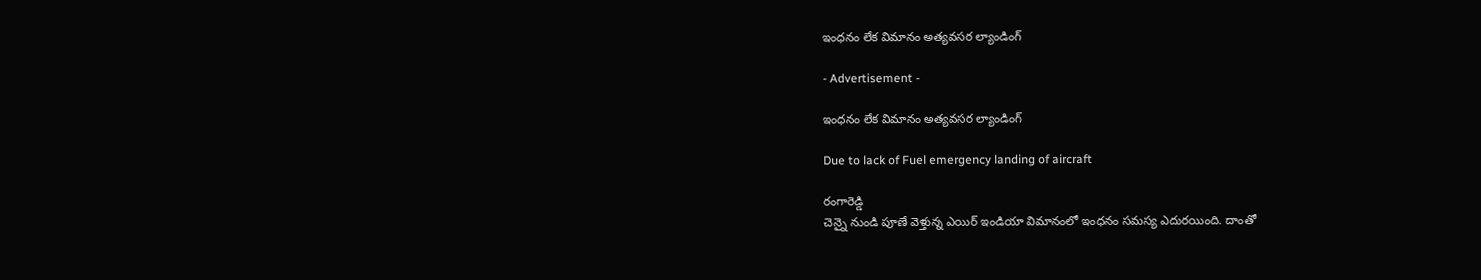ఇంధనం లేక విమానం అత్యవసర ల్యాండింగ్

- Advertisement -

ఇంధనం లేక విమానం అత్యవసర ల్యాండింగ్

Due to lack of Fuel emergency landing of aircraft

రంగారెడ్డి
చెన్నై నుండి పూణే వెళ్తున్న ఎయిర్ ఇండియా విమానంలో ఇంధనం సమస్య ఎదురయింది. దాంతో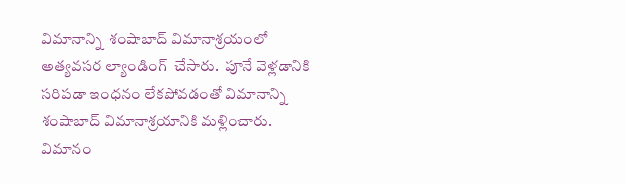విమానాన్ని  శంషాబాద్ విమానాశ్రయంలో అత్యవసర ల్యాండింగ్  చేసారు.  పూనే వెళ్లడానికి సరిపడా ఇంధనం లేకపోవడంతో విమానాన్ని శంషాబాద్ విమానాశ్రయానికి మళ్లించారు. విమానం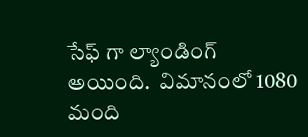సేఫ్ గా ల్యాండింగ్  అయింది.  విమానంలో 1080 మంది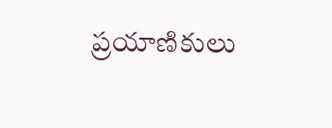ప్రయాణికులు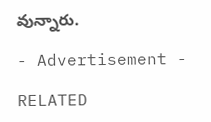వున్నారు.

- Advertisement -

RELATED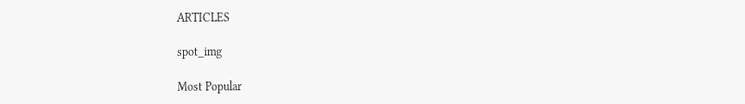ARTICLES

spot_img

Most Popular